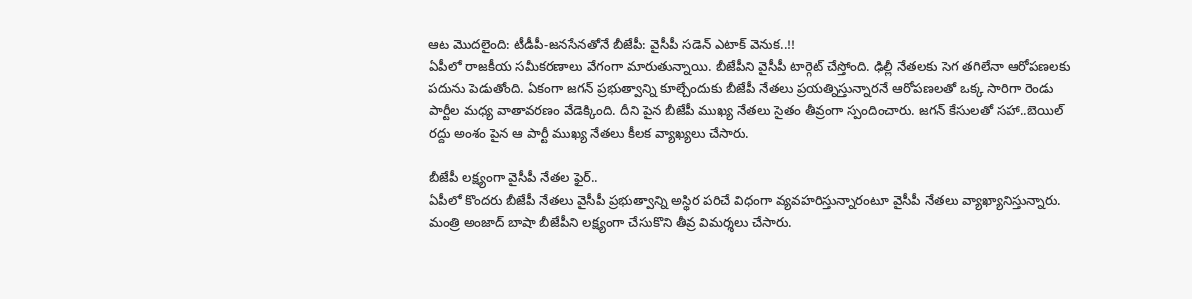ఆట మొదలైంది: టీడీపీ-జనసేనతోనే బీజేపీ: వైసీపీ సడెన్ ఎటాక్ వెనుక..!!
ఏపీలో రాజకీయ సమీకరణాలు వేగంగా మారుతున్నాయి. బీజేపీని వైసీపీ టార్గెట్ చేస్తోంది. ఢిల్లీ నేతలకు సెగ తగిలేనా ఆరోపణలకు పదును పెడుతోంది. ఏకంగా జగన్ ప్రభుత్వాన్ని కూల్చేందుకు బీజేపీ నేతలు ప్రయత్నిస్తున్నారనే ఆరోపణలతో ఒక్క సారిగా రెండు పార్టీల మధ్య వాతావరణం వేడెక్కింది. దీని పైన బీజేపీ ముఖ్య నేతలు సైతం తీవ్రంగా స్పందించారు. జగన్ కేసులతో సహా..బెయిల్ రద్దు అంశం పైన ఆ పార్టీ ముఖ్య నేతలు కీలక వ్యాఖ్యలు చేసారు.

బీజేపీ లక్ష్యంగా వైసీపీ నేతల ఫైర్..
ఏపీలో కొందరు బీజేపీ నేతలు వైసీపీ ప్రభుత్వాన్ని అస్థిర పరిచే విధంగా వ్యవహరిస్తున్నారంటూ వైసీపీ నేతలు వ్యాఖ్యానిస్తున్నారు. మంత్రి అంజాద్ బాషా బీజేపీని లక్ష్యంగా చేసుకొని తీవ్ర విమర్శలు చేసారు.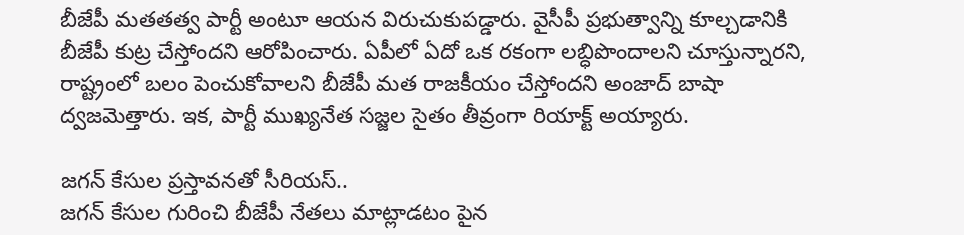బీజేపీ మతతత్వ పార్టీ అంటూ ఆయన విరుచుకుపడ్డారు. వైసీపీ ప్రభుత్వాన్ని కూల్చడానికి బీజేపీ కుట్ర చేస్తోందని ఆరోపించారు. ఏపీలో ఏదో ఒక రకంగా లబ్ధిపొందాలని చూస్తున్నారని, రాష్ట్రంలో బలం పెంచుకోవాలని బీజేపీ మత రాజకీయం చేస్తోందని అంజాద్ బాషా ద్వజమెత్తారు. ఇక, పార్టీ ముఖ్యనేత సజ్జల సైతం తీవ్రంగా రియాక్ట్ అయ్యారు.

జగన్ కేసుల ప్రస్తావనతో సీరియస్..
జగన్ కేసుల గురించి బీజేపీ నేతలు మాట్లాడటం పైన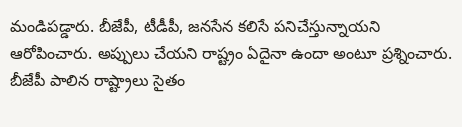మండిపడ్డారు. బీజేపీ, టీడీపీ, జనసేన కలిసే పనిచేస్తున్నాయని ఆరోపించారు. అప్పులు చేయని రాష్ట్రం ఏదైనా ఉందా అంటూ ప్రశ్నించారు. బీజేపీ పాలిన రాష్ట్రాలు సైతం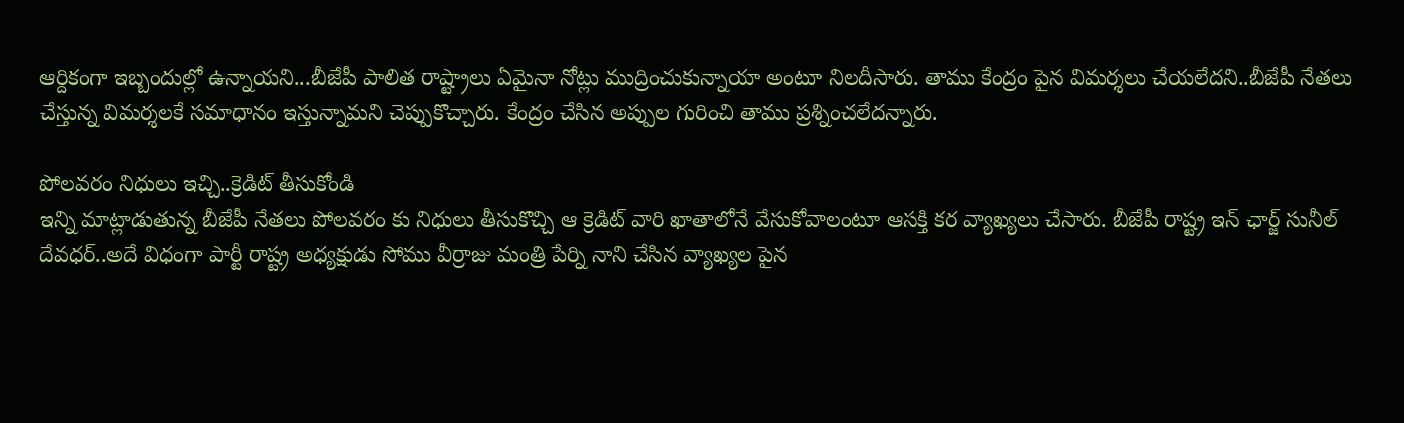ఆర్దికంగా ఇబ్బందుల్లో ఉన్నాయని...బీజేపీ పాలిత రాష్ట్రాలు ఏమైనా నోట్లు ముద్రించుకున్నాయా అంటూ నిలదీసారు. తాము కేంద్రం పైన విమర్శలు చేయలేదని..బీజేపీ నేతలు చేస్తున్న విమర్శలకే సమాధానం ఇస్తున్నామని చెప్పుకొచ్చారు. కేంద్రం చేసిన అప్పుల గురించి తాము ప్రశ్నించలేదన్నారు.

పోలవరం నిధులు ఇచ్చి..క్రెడిట్ తీసుకోండి
ఇన్ని మాట్లాడుతున్న బీజేపీ నేతలు పోలవరం కు నిధులు తీసుకొచ్చి ఆ క్రెడిట్ వారి ఖాతాలోనే వేసుకోవాలంటూ ఆసక్తి కర వ్యాఖ్యలు చేసారు. బీజేపీ రాష్ట్ర ఇన్ ఛార్జ్ సునీల్ దేవధర్..అదే విధంగా పార్టీ రాష్ట్ర అధ్యక్షుడు సోము వీర్రాజు మంత్రి పేర్ని నాని చేసిన వ్యాఖ్యల పైన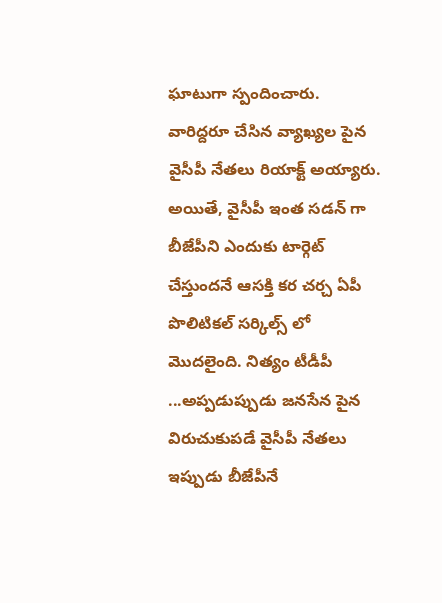ఘాటుగా స్పందించారు. వారిద్దరూ చేసిన వ్యాఖ్యల పైన వైసీపీ నేతలు రియాక్ట్ అయ్యారు. అయితే, వైసీపీ ఇంత సడన్ గా బీజేపీని ఎందుకు టార్గెట్ చేస్తుందనే ఆసక్తి కర చర్చ ఏపీ పొలిటికల్ సర్కిల్స్ లో మొదలైంది. నిత్యం టీడీపీ ...అప్పడుప్పుడు జనసేన పైన విరుచుకుపడే వైసీపీ నేతలు ఇప్పుడు బీజేపీనే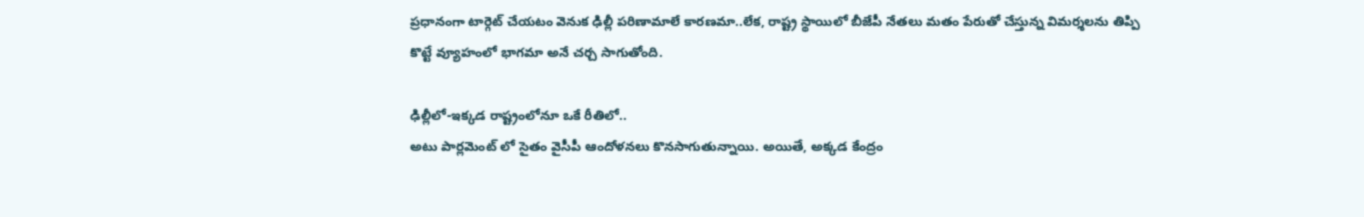ప్రధానంగా టార్గెట్ చేయటం వెనుక ఢిల్లీ పరిణామాలే కారణమా..లేక, రాష్ట్ర స్థాయిలో బీజేపీ నేతలు మతం పేరుతో చేస్తున్న విమర్శలను తిప్పి కొట్టే వ్యూహంలో భాగమా అనే చర్చ సాగుతోంది.

ఢిల్లీలో-ఇక్కడ రాష్ట్రంలోనూ ఒకే రీతిలో..
అటు పార్లమెంట్ లో సైతం వైసీపీ ఆందోళనలు కొనసాగుతున్నాయి. అయితే, అక్కడ కేంద్రం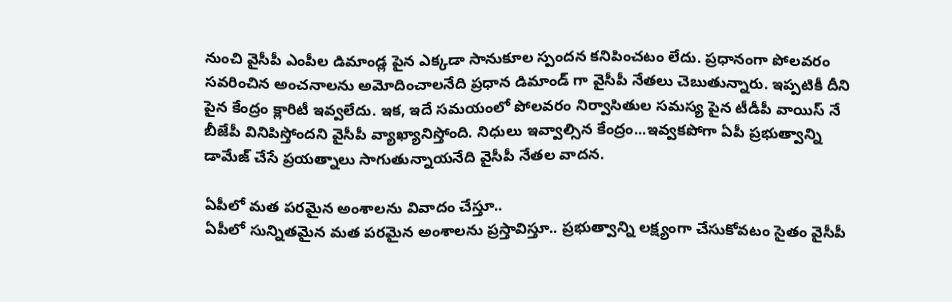నుంచి వైసీపీ ఎంపీల డిమాండ్ల పైన ఎక్కడా సానుకూల స్పందన కనిపించటం లేదు. ప్రధానంగా పోలవరం సవరించిన అంచనాలను అమోదించాలనేది ప్రధాన డిమాండ్ గా వైసీపీ నేతలు చెబుతున్నారు. ఇప్పటికీ దీని పైన కేంద్రం క్లారిటీ ఇవ్వలేదు. ఇక, ఇదే సమయంలో పోలవరం నిర్వాసితుల సమస్య పైన టీడీపీ వాయిస్ నే బీజేపీ వినిపిస్తోందని వైసీపీ వ్యాఖ్యానిస్తోంది. నిధులు ఇవ్వాల్సిన కేంద్రం...ఇవ్వకపోగా ఏపీ ప్రభుత్వాన్ని డామేజ్ చేసే ప్రయత్నాలు సాగుతున్నాయనేది వైసీపీ నేతల వాదన.

ఏపీలో మత పరమైన అంశాలను వివాదం చేస్తూ..
ఏపీలో సున్నితమైన మత పరమైన అంశాలను ప్రస్తావిస్తూ.. ప్రభుత్వాన్ని లక్ష్యంగా చేసుకోవటం సైతం వైసీపీ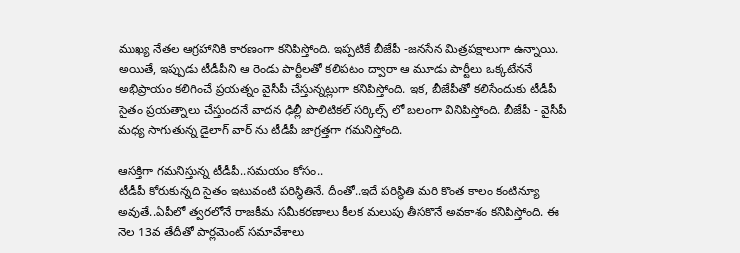ముఖ్య నేతల ఆగ్రహానికి కారణంగా కనిపిస్తోంది. ఇప్పటికే బీజేపీ -జనసేన మిత్రపక్షాలుగా ఉన్నాయి. అయితే, ఇప్పుడు టీడీపీని ఆ రెండు పార్టీలతో కలిపటం ద్వారా ఆ మూడు పార్టీలు ఒక్కటేననే అభిప్రాయం కలిగించే ప్రయత్నం వైసీపీ చేస్తున్నట్లుగా కనిపిస్తోంది. ఇక, బీజేపీతో కలిసేందుకు టీడీపీ సైతం ప్రయత్నాలు చేస్తుందనే వాదన ఢిల్లీ పొలిటికల్ సర్కిల్స్ లో బలంగా వినిపిస్తోంది. బీజేపీ - వైసీపీ మధ్య సాగుతున్న డైలాగ్ వార్ ను టీడీపీ జాగ్రత్తగా గమనిస్తోంది.

ఆసక్తిగా గమనిస్తున్న టీడీపీ..సమయం కోసం..
టీడీపీ కోరుకున్నది సైతం ఇటువంటి పరిస్థితినే. దీంతో..ఇదే పరిస్థితి మరి కొంత కాలం కంటిన్యూ అవుతే..ఏపీలో త్వరలోనే రాజకీమ సమీకరణాలు కీలక మలుపు తీసకొనే అవకాశం కనిపిస్తోంది. ఈ నెల 13వ తేదీతో పార్లమెంట్ సమావేశాలు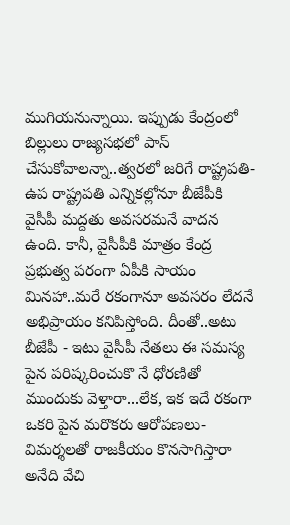ముగియనున్నాయి. ఇప్పుడు కేంద్రంలో బిల్లులు రాజ్యసభలో పాస్ చేసుకోవాలన్నా..త్వరలో జరిగే రాష్ట్రపతి- ఉప రాష్ట్రపతి ఎన్నికల్లోనూ బీజేపీకి వైసీపీ మద్దతు అవసరమనే వాదన ఉంది. కానీ, వైసీపీకి మాత్రం కేంద్ర ప్రభుత్వ పరంగా ఏపీకి సాయం మినహా..మరే రకంగానూ అవసరం లేదనే అభిప్రాయం కనిపిస్తోంది. దీంతో..అటు బీజేపీ - ఇటు వైసీపీ నేతలు ఈ సమస్య పైన పరిష్కరించుకొ నే ధోరణితో ముందుకు వెళ్తారా...లేక, ఇక ఇదే రకంగా ఒకరి పైన మరొకరు ఆరోపణలు-విమర్శలతో రాజకీయం కొనసాగిస్తారా అనేది వేచి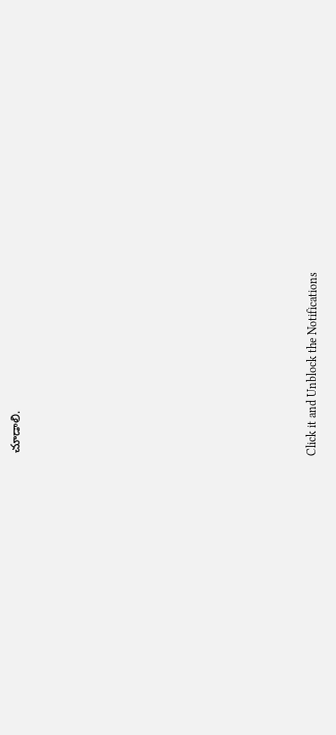చూడాలి.












Click it and Unblock the Notifications